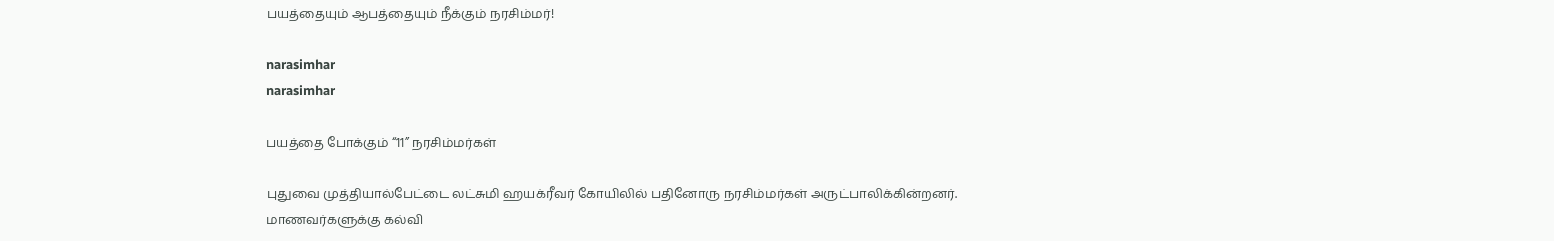பயத்தையும் ஆபத்தையும் நீக்கும் நரசிம்மர்!

narasimhar
narasimhar

பயத்தை போக்கும் “11” நரசிம்மர்கள்

புதுவை முத்தியால்பேட்டை லட்சுமி ஹயக்ரீவர் கோயிலில் பதினோரு நரசிம்மர்கள் அருட்பாலிக்கின்றனர். மாணவர்களுக்கு கல்வி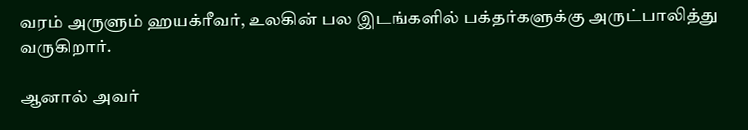வரம் அருளும் ஹயக்ரீவர், உலகின் பல இடங்களில் பக்தர்களுக்கு அருட்பாலித்து வருகிறார்.

ஆனால் அவர்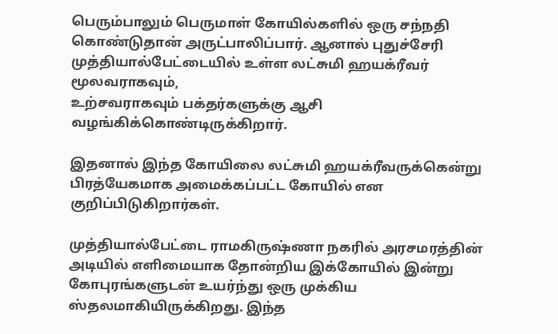பெரும்பாலும் பெருமாள் கோயில்களில் ஒரு சந்நதி கொண்டுதான் அருட்பாலிப்பார். ஆனால் புதுச்சேரி
முத்தியால்பேட்டையில் உள்ள லட்சுமி ஹயக்ரீவர் மூலவராகவும்,
உற்சவராகவும் பக்தர்களுக்கு ஆசி வழங்கிக்கொண்டிருக்கிறார்.

இதனால் இந்த கோயிலை லட்சுமி ஹயக்ரீவருக்கென்று பிரத்யேகமாக அமைக்கப்பட்ட கோயில் என குறிப்பிடுகிறார்கள்.

முத்தியால்பேட்டை ராமகிருஷ்ணா நகரில் அரசமரத்தின் அடியில் எளிமையாக தோன்றிய இக்கோயில் இன்று கோபுரங்களுடன் உயர்ந்து ஒரு முக்கிய ஸ்தலமாகியிருக்கிறது. இந்த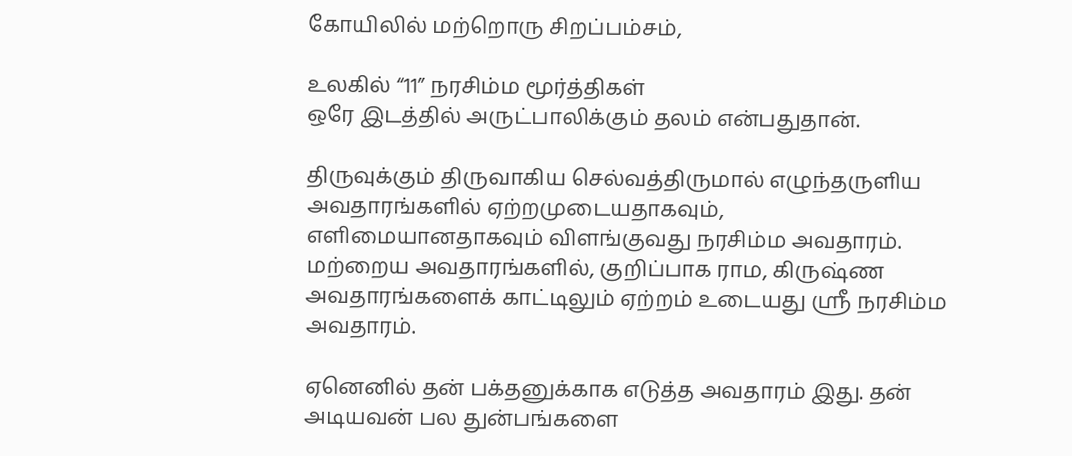கோயிலில் மற்றொரு சிறப்பம்சம்,

உலகில் “11” நரசிம்ம மூர்த்திகள்
ஒரே இடத்தில் அருட்பாலிக்கும் தலம் என்பதுதான்.

திருவுக்கும் திருவாகிய செல்வத்திருமால் எழுந்தருளிய அவதாரங்களில் ஏற்றமுடையதாகவும், எளிமையானதாகவும் விளங்குவது நரசிம்ம அவதாரம். மற்றைய அவதாரங்களில், குறிப்பாக ராம, கிருஷ்ண அவதாரங்களைக் காட்டிலும் ஏற்றம் உடையது ஸ்ரீ நரசிம்ம அவதாரம்.

ஏனெனில் தன் பக்தனுக்காக எடுத்த அவதாரம் இது. தன் அடியவன் பல துன்பங்களை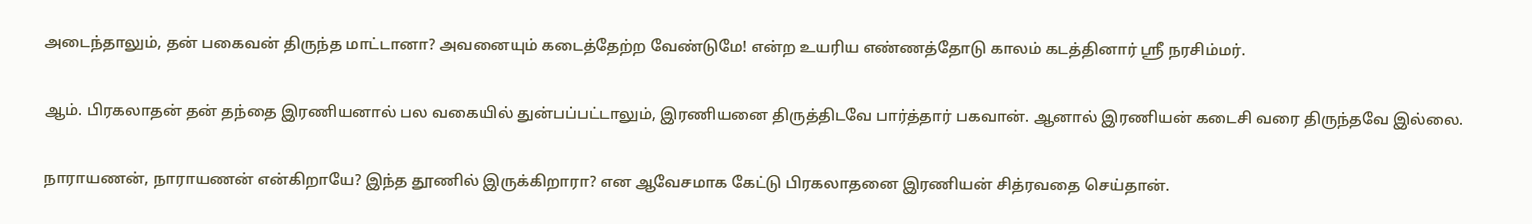அடைந்தாலும், தன் பகைவன் திருந்த மாட்டானா? அவனையும் கடைத்தேற்ற வேண்டுமே! என்ற உயரிய எண்ணத்தோடு காலம் கடத்தினார் ஸ்ரீ நரசிம்மர்.

ஆம். பிரகலாதன் தன் தந்தை இரணியனால் பல வகையில் துன்பப்பட்டாலும், இரணியனை திருத்திடவே பார்த்தார் பகவான். ஆனால் இரணியன் கடைசி வரை திருந்தவே இல்லை.

நாராயணன், நாராயணன் என்கிறாயே? இந்த தூணில் இருக்கிறாரா? என ஆவேசமாக கேட்டு பிரகலாதனை இரணியன் சித்ரவதை செய்தான்.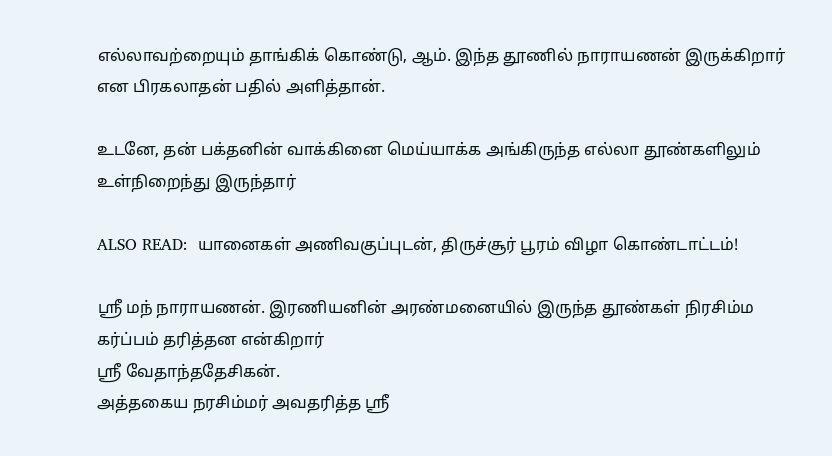எல்லாவற்றையும் தாங்கிக் கொண்டு, ஆம். இந்த தூணில் நாராயணன் இருக்கிறார் என பிரகலாதன் பதில் அளித்தான்.

உடனே, தன் பக்தனின் வாக்கினை மெய்யாக்க அங்கிருந்த எல்லா தூண்களிலும் உள்நிறைந்து இருந்தார்

ALSO READ:  யானைகள் அணிவகுப்புடன், திருச்சூர் பூரம் விழா கொண்டாட்டம்!

ஸ்ரீ மந் நாராயணன். இரணியனின் அரண்மனையில் இருந்த தூண்கள் நிரசிம்ம கர்ப்பம் தரித்தன என்கிறார்
ஸ்ரீ வேதாந்ததேசிகன்.
அத்தகைய நரசிம்மர் அவதரித்த ஸ்ரீ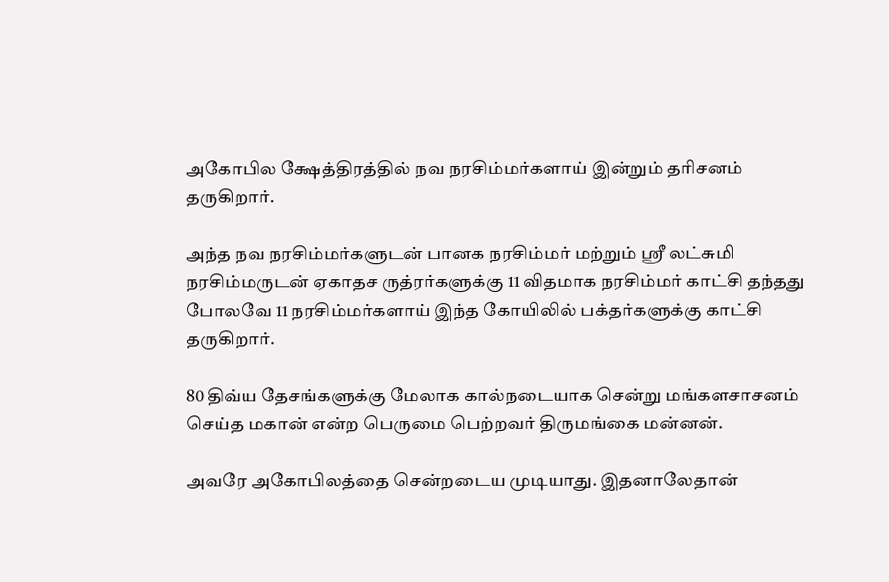அகோபில க்ஷேத்திரத்தில் நவ நரசிம்மர்களாய் இன்றும் தரிசனம் தருகிறார்.

அந்த நவ நரசிம்மர்களுடன் பானக நரசிம்மர் மற்றும் ஸ்ரீ லட்சுமி நரசிம்மருடன் ஏகாதச ருத்ரர்களுக்கு 11 விதமாக நரசிம்மர் காட்சி தந்தது போலவே 11 நரசிம்மர்களாய் இந்த கோயிலில் பக்தர்களுக்கு காட்சி தருகிறார்.

80 திவ்ய தேசங்களுக்கு மேலாக கால்நடையாக சென்று மங்களசாசனம் செய்த மகான் என்ற பெருமை பெற்றவர் திருமங்கை மன்னன்.

அவரே அகோபிலத்தை சென்றடைய முடியாது. இதனாலேதான்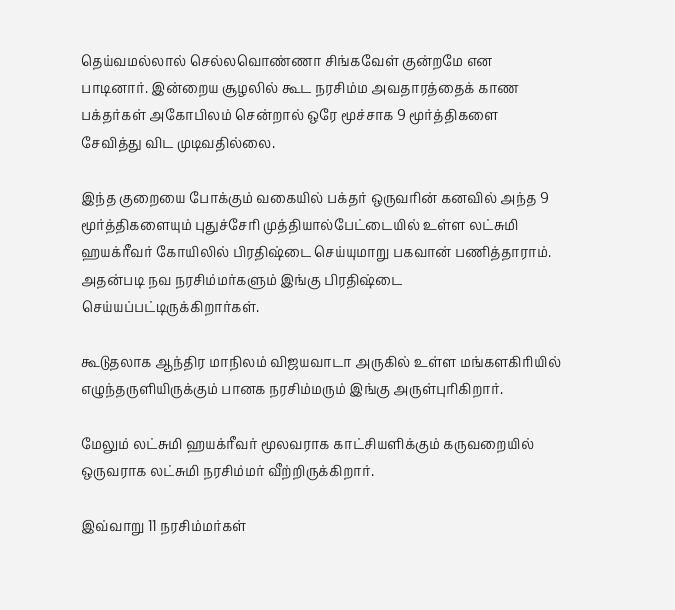தெய்வமல்லால் செல்லவொண்ணா சிங்கவேள் குன்றமே என பாடினார். இன்றைய சூழலில் கூட நரசிம்ம அவதாரத்தைக் காண பக்தர்கள் அகோபிலம் சென்றால் ஒரே மூச்சாக 9 மூர்த்திகளை சேவித்து விட முடிவதில்லை.

இந்த குறையை போக்கும் வகையில் பக்தர் ஒருவரின் கனவில் அந்த 9 மூர்த்திகளையும் புதுச்சேரி முத்தியால்பேட்டையில் உள்ள லட்சுமி ஹயக்ரீவர் கோயிலில் பிரதிஷ்டை செய்யுமாறு பகவான் பணித்தாராம். அதன்படி நவ நரசிம்மர்களும் இங்கு பிரதிஷ்டை செய்யப்பட்டிருக்கிறார்கள்.

கூடுதலாக ஆந்திர மாநிலம் விஜயவாடா அருகில் உள்ள மங்களகிரியில் எழுந்தருளியிருக்கும் பானக நரசிம்மரும் இங்கு அருள்புரிகிறார்.

மேலும் லட்சுமி ஹயக்ரீவர் மூலவராக காட்சியளிக்கும் கருவறையில் ஒருவராக லட்சுமி நரசிம்மர் வீற்றிருக்கிறார்.

இவ்வாறு 11 நரசிம்மர்கள்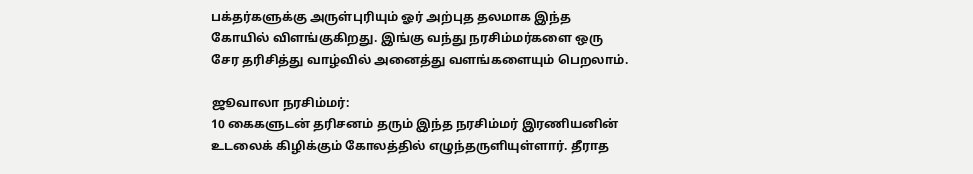பக்தர்களுக்கு அருள்புரியும் ஓர் அற்புத தலமாக இந்த கோயில் விளங்குகிறது. இங்கு வந்து நரசிம்மர்களை ஒரு சேர தரிசித்து வாழ்வில் அனைத்து வளங்களையும் பெறலாம்.

ஜூவாலா நரசிம்மர்:
10 கைகளுடன் தரிசனம் தரும் இந்த நரசிம்மர் இரணியனின் உடலைக் கிழிக்கும் கோலத்தில் எழுந்தருளியுள்ளார். தீராத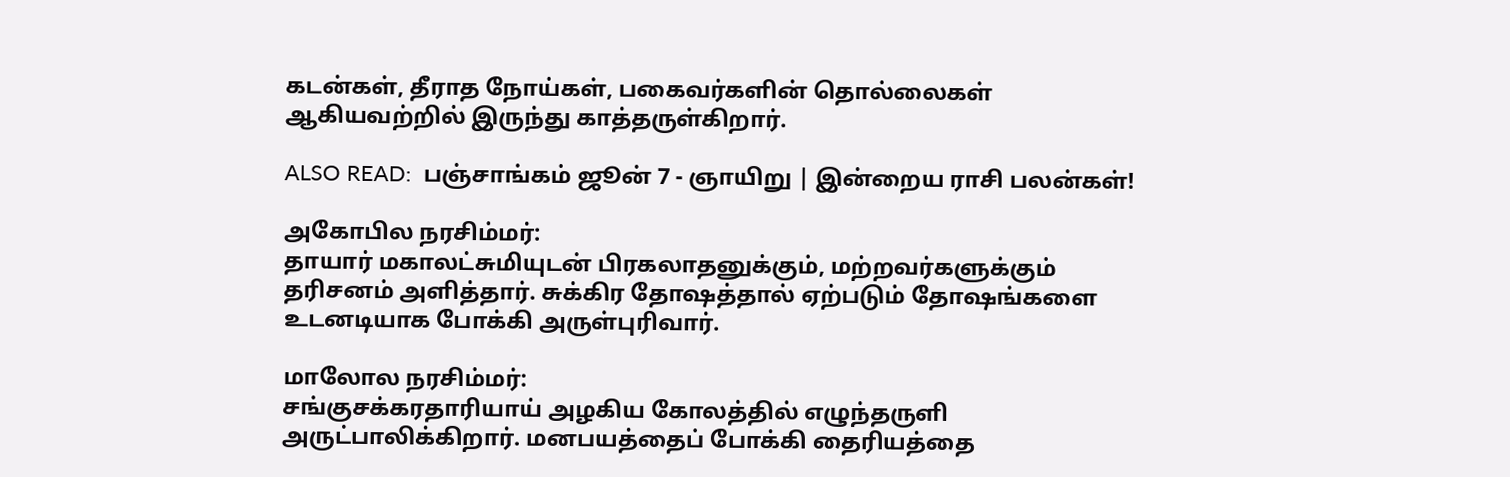கடன்கள், தீராத நோய்கள், பகைவர்களின் தொல்லைகள் ஆகியவற்றில் இருந்து காத்தருள்கிறார்.

ALSO READ:  பஞ்சாங்கம் ஜூன் 7 - ஞாயிறு | இன்றைய ராசி பலன்கள்!

அகோபில நரசிம்மர்:
தாயார் மகாலட்சுமியுடன் பிரகலாதனுக்கும், மற்றவர்களுக்கும் தரிசனம் அளித்தார். சுக்கிர தோஷத்தால் ஏற்படும் தோஷங்களை உடனடியாக போக்கி அருள்புரிவார்.

மாலோல நரசிம்மர்:
சங்குசக்கரதாரியாய் அழகிய கோலத்தில் எழுந்தருளி அருட்பாலிக்கிறார். மனபயத்தைப் போக்கி தைரியத்தை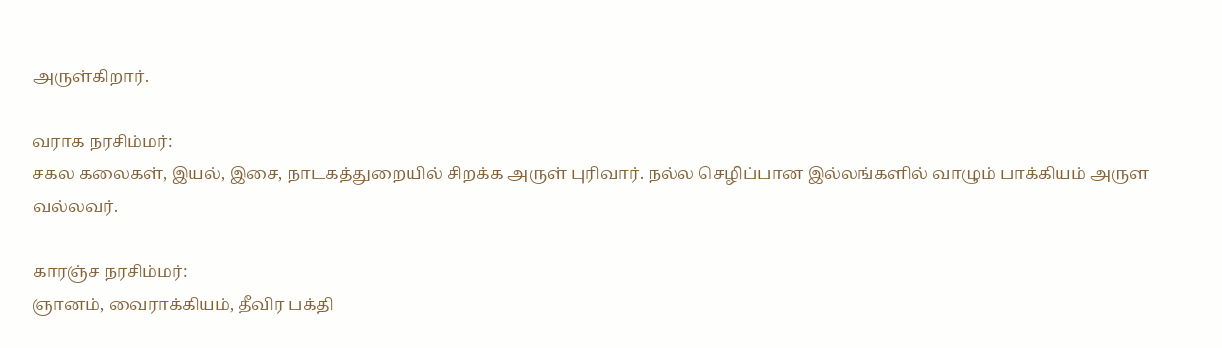அருள்கிறார்.

வராக நரசிம்மர்:
சகல கலைகள், இயல், இசை, நாடகத்துறையில் சிறக்க அருள் புரிவார். நல்ல செழிப்பான இல்லங்களில் வாழும் பாக்கியம் அருள வல்லவர்.

காரஞ்ச நரசிம்மர்:
ஞானம், வைராக்கியம், தீவிர பக்தி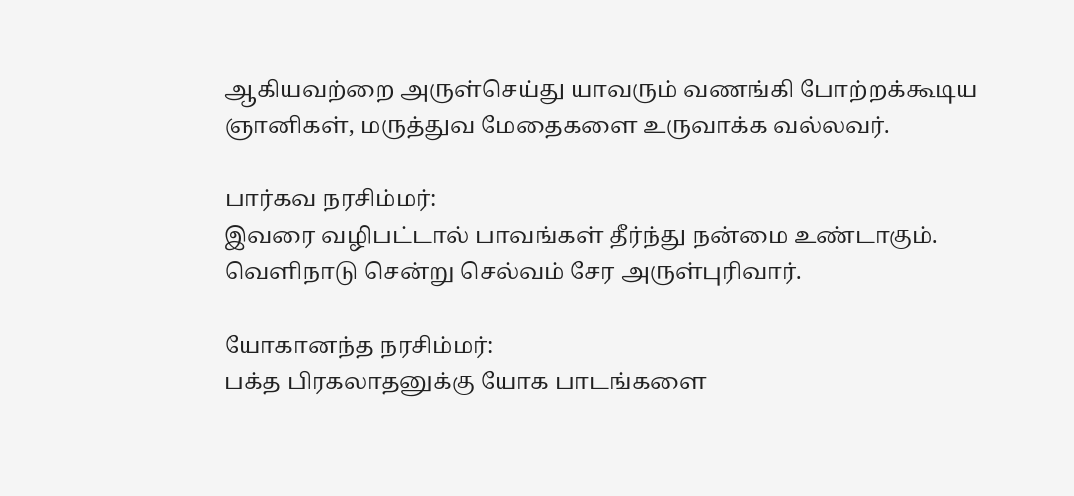ஆகியவற்றை அருள்செய்து யாவரும் வணங்கி போற்றக்கூடிய ஞானிகள், மருத்துவ மேதைகளை உருவாக்க வல்லவர்.

பார்கவ நரசிம்மர்:
இவரை வழிபட்டால் பாவங்கள் தீர்ந்து நன்மை உண்டாகும். வெளிநாடு சென்று செல்வம் சேர அருள்புரிவார்.

யோகானந்த நரசிம்மர்:
பக்த பிரகலாதனுக்கு யோக பாடங்களை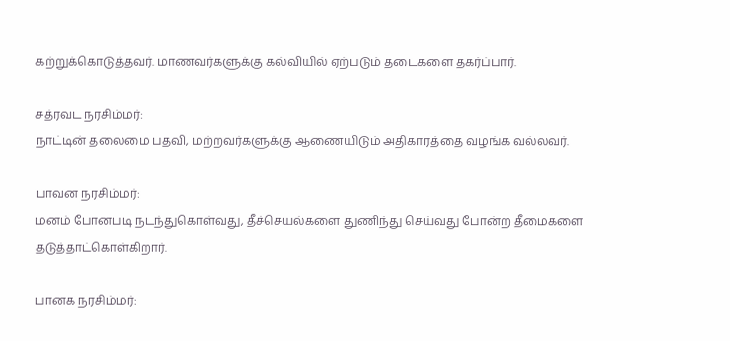கற்றுக்கொடுத்தவர். மாணவர்களுக்கு கல்வியில் ஏற்படும் தடைகளை தகர்ப்பார்.

சத்ரவட நரசிம்மர்:
நாட்டின் தலைமை பதவி, மற்றவர்களுக்கு ஆணையிடும் அதிகாரத்தை வழங்க வல்லவர்.

பாவன நரசிம்மர்:
மனம் போனபடி நடந்துகொள்வது, தீச்செயல்களை துணிந்து செய்வது போன்ற தீமைகளை தடுத்தாட்கொள்கிறார்.

பானக நரசிம்மர்: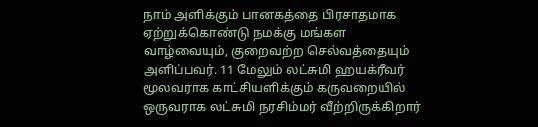நாம் அளிக்கும் பானகத்தை பிரசாதமாக ஏற்றுக்கொண்டு நமக்கு மங்கள வாழ்வையும், குறைவற்ற செல்வத்தையும் அளிப்பவர். 11 மேலும் லட்சுமி ஹயக்ரீவர் மூலவராக காட்சியளிக்கும் கருவறையில் ஒருவராக லட்சுமி நரசிம்மர் வீற்றிருக்கிறார்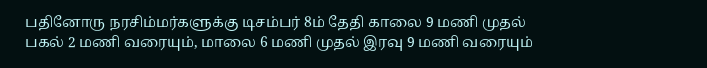பதினோரு நரசிம்மர்களுக்கு டிசம்பர் 8ம் தேதி காலை 9 மணி முதல் பகல் 2 மணி வரையும், மாலை 6 மணி முதல் இரவு 9 மணி வரையும்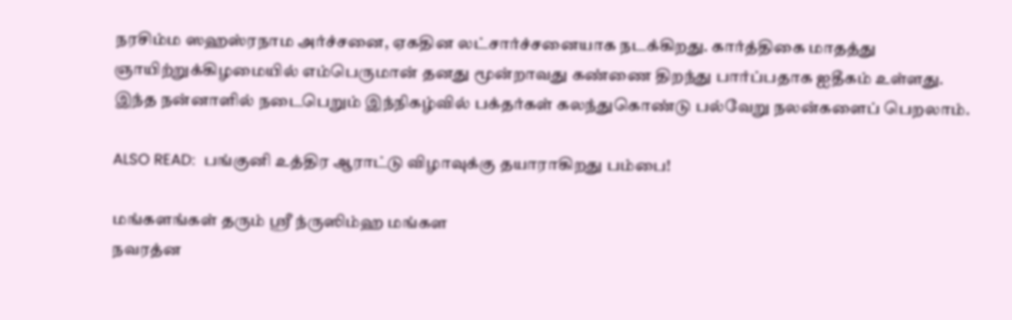நரசிம்ம ஸஹஸ்ரநாம அர்ச்சனை, ஏகதின லட்சார்ச்சனையாக நடக்கிறது. கார்த்திகை மாதத்து ஞாயிற்றுக்கிழமையில் எம்பெருமான் தனது மூன்றாவது கண்ணை திறந்து பார்ப்பதாக ஐதீகம் உள்ளது. இந்த நன்னாளில் நடைபெறும் இந்நிகழ்வில் பக்தர்கள் கலந்துகொண்டு பல்வேறு நலன்களைப் பெறலாம்.

ALSO READ:  பங்குனி உத்திர ஆராட்டு விழாவுக்கு தயாராகிறது பம்பை!

மங்களங்கள் தரும் ஸ்ரீ ந்ருஸிம்ஹ மங்கள
நவரத்ன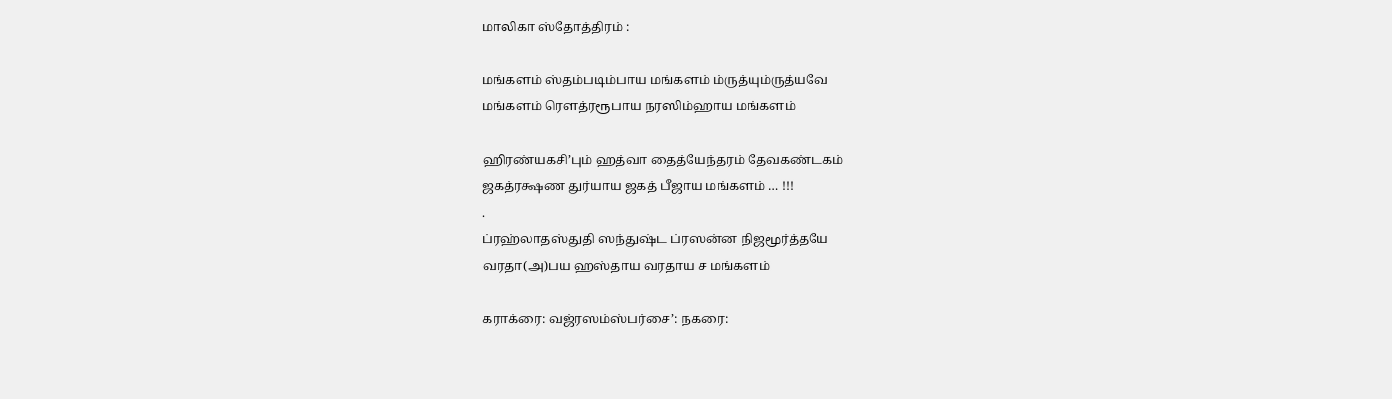மாலிகா ஸ்தோத்திரம் :

மங்களம் ஸ்தம்படிம்பாய மங்களம் ம்ருத்யும்ருத்யவே
மங்களம் ரௌத்ரரூபாய நரஸிம்ஹாய மங்களம்

ஹிரண்யகசி’பும் ஹத்வா தைத்யேந்தரம் தேவகண்டகம்
ஜகத்ரக்ஷண துர்யாய ஜகத் பீஜாய மங்களம் … !!!
.
ப்ரஹ்லாதஸ்துதி ஸந்துஷ்ட ப்ரஸன்ன நிஜமூர்த்தயே
வரதா(அ)பய ஹஸ்தாய வரதாய ச மங்களம்

கராக்ரை: வஜ்ரஸம்ஸ்பர்சை’: நகரை: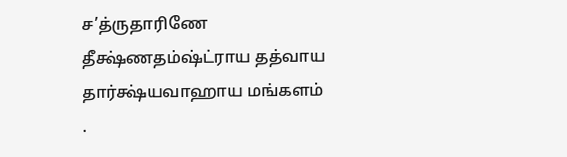ச’த்ருதாரிணே
தீக்ஷ்ணதம்ஷ்ட்ராய தத்வாய தார்க்ஷ்யவாஹாய மங்களம்
.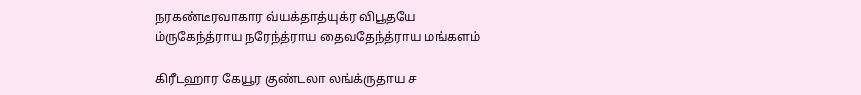நரகண்டீரவாகார வ்யக்தாத்யுக்ர விபூதயே
ம்ருகேந்த்ராய நரேந்த்ராய தைவதேந்த்ராய மங்களம்

கிரீடஹார கேயூர குண்டலா லங்க்ருதாய ச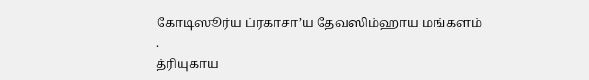கோடிஸூர்ய ப்ரகாசா’ய தேவஸிம்ஹாய மங்களம்
.
த்ரியுகாய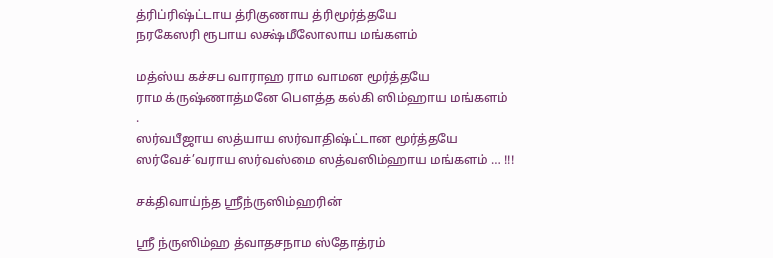த்ரிப்ரிஷ்ட்டாய த்ரிகுணாய த்ரிமூர்த்தயே
நரகேஸரி ரூபாய லக்ஷ்மீலோலாய மங்களம்

மத்ஸ்ய கச்சப வாராஹ ராம வாமன மூர்த்தயே
ராம க்ருஷ்ணாத்மனே பௌத்த கல்கி ஸிம்ஹாய மங்களம்
.
ஸர்வபீஜாய ஸத்யாய ஸர்வாதிஷ்ட்டான மூர்த்தயே
ஸர்வேச்’வராய ஸர்வஸ்மை ஸத்வஸிம்ஹாய மங்களம் … !!!

சக்திவாய்ந்த ஶ்ரீந்ருஸிம்ஹரின்

ஸ்ரீ ந்ருஸிம்ஹ த்வாதசநாம ஸ்தோத்ரம்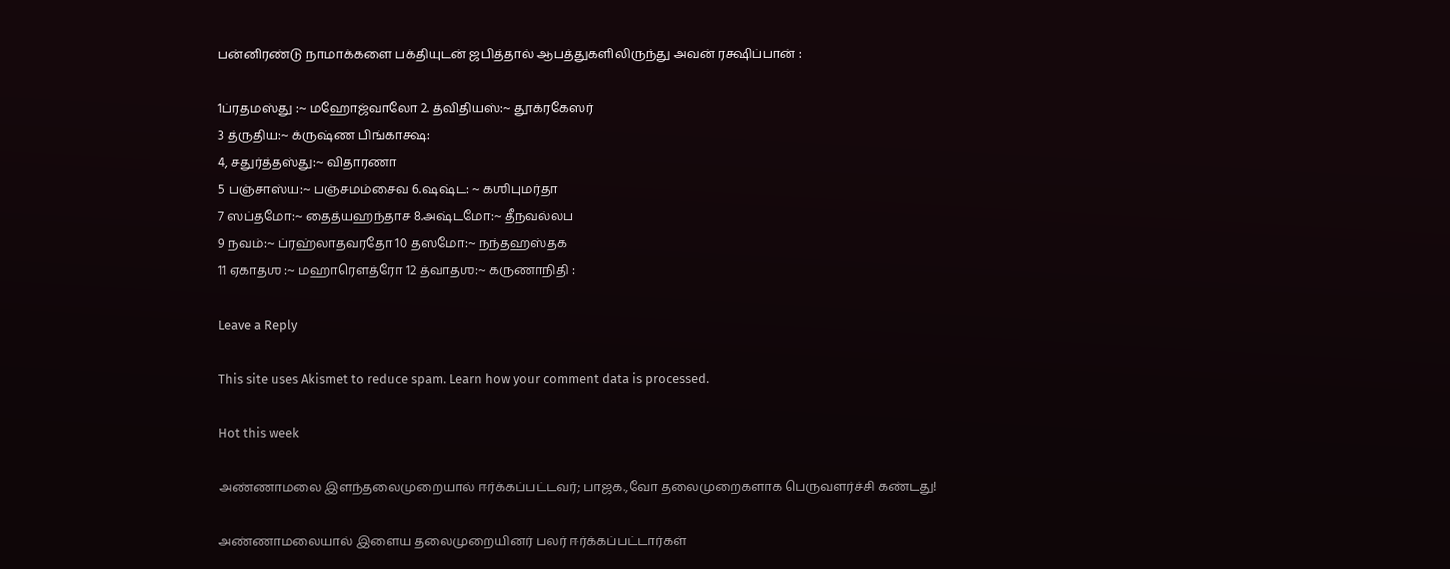பன்னிரண்டு நாமாக்களை பக்தியுடன் ஜபித்தால் ஆபத்துகளிலிருந்து அவன் ரக்ஷிப்பான் :

1ப்ரதமஸ்து :~ மஹோஜ்வாலோ 2. த்விதியஸ்:~ தூக்ரகேஸர்
3 த்ருதிய:~ க்ருஷ்ண பிங்காக்ஷ:
4, சதுர்த்தஸ்து:~ விதாரணா
5 பஞ்சாஸ்ய:~ பஞ்சமம்சைவ 6.ஷஷ்ட: ~ கஶிபுமர்தா
7 ஸப்தமோ:~ தைத்யஹந்தாச 8.அஷ்டமோ:~ தீநவல்லப
9 நவம்:~ ப்ரஹ்லாதவரதோ 10 தஸமோ:~ நந்தஹஸ்தக
11 ஏகாதஶ :~ மஹாரெளத்ரோ 12 த்வாதஶ:~ கருணாநிதி :

Leave a Reply

This site uses Akismet to reduce spam. Learn how your comment data is processed.

Hot this week

அண்ணாமலை இளந்தலைமுறையால் ஈர்க்கப்பட்டவர்; பாஜக.,வோ தலைமுறைகளாக பெருவளர்ச்சி கண்டது!

அண்ணாமலையால் இளைய தலைமுறையினர் பலர் ஈர்க்கப்பட்டார்கள்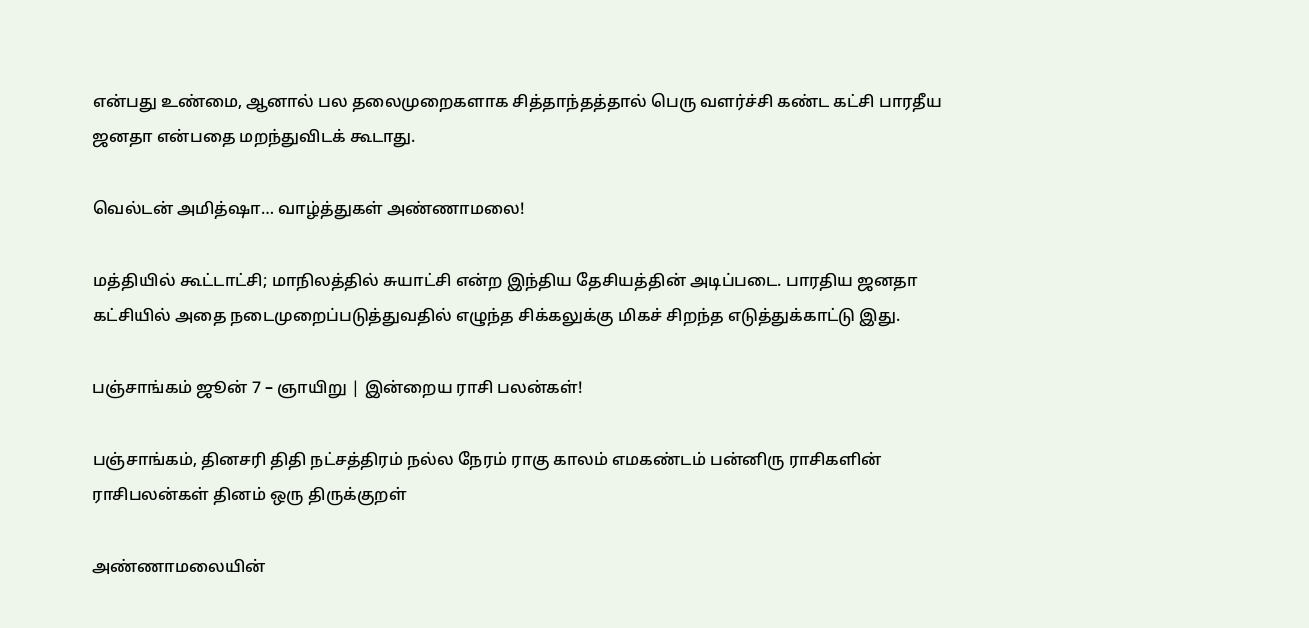என்பது உண்மை, ஆனால் பல தலைமுறைகளாக சித்தாந்தத்தால் பெரு வளர்ச்சி கண்ட கட்சி பாரதீய ஜனதா என்பதை மறந்துவிடக் கூடாது.

வெல்டன் அமித்ஷா… வாழ்த்துகள் அண்ணாமலை!

மத்தியில் கூட்டாட்சி; மாநிலத்தில் சுயாட்சி என்ற இந்திய தேசியத்தின் அடிப்படை. பாரதிய ஜனதா கட்சியில் அதை நடைமுறைப்படுத்துவதில் எழுந்த சிக்கலுக்கு மிகச் சிறந்த எடுத்துக்காட்டு இது.

பஞ்சாங்கம் ஜூன் 7 – ஞாயிறு | இன்றைய ராசி பலன்கள்!

பஞ்சாங்கம், தினசரி திதி நட்சத்திரம் நல்ல நேரம் ராகு காலம் எமகண்டம் பன்னிரு ராசிகளின் ராசிபலன்கள் தினம் ஒரு திருக்குறள்

அண்ணாமலையின்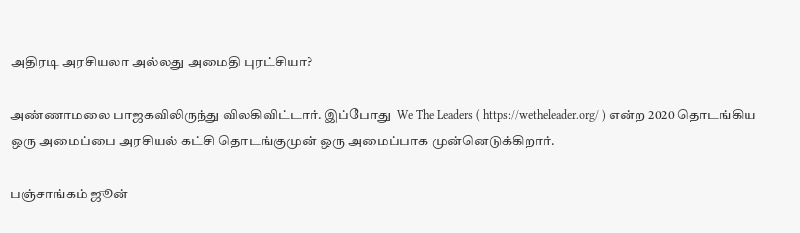அதிரடி அரசியலா அல்லது அமைதி புரட்சியா?

அண்ணாமலை பாஜகவிலிருந்து விலகிவிட்டார். இப்போது  We The Leaders ( https://wetheleader.org/ ) என்ற 2020 தொடங்கிய ஒரு அமைப்பை அரசியல் கட்சி தொடங்குமுன் ஒரு அமைப்பாக முன்னெடுக்கிறார்.

பஞ்சாங்கம் ஜூன்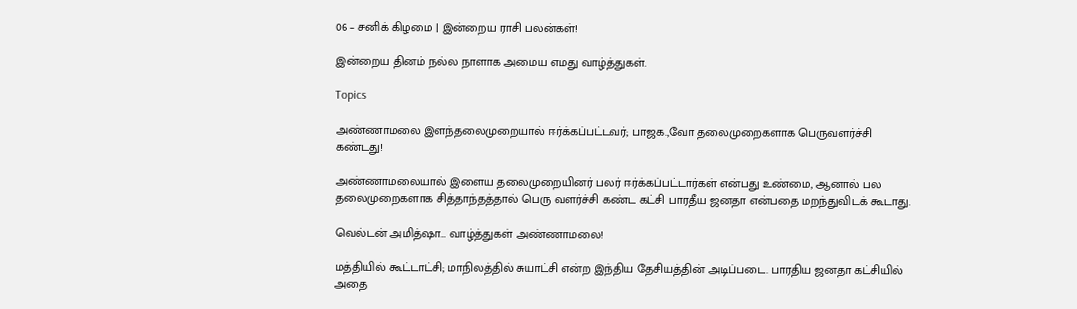06 – சனிக் கிழமை | இன்றைய ராசி பலன்கள்!

இன்றைய தினம் நல்ல நாளாக அமைய எமது வாழ்த்துகள்.

Topics

அண்ணாமலை இளந்தலைமுறையால் ஈர்க்கப்பட்டவர்; பாஜக.,வோ தலைமுறைகளாக பெருவளர்ச்சி கண்டது!

அண்ணாமலையால் இளைய தலைமுறையினர் பலர் ஈர்க்கப்பட்டார்கள் என்பது உண்மை, ஆனால் பல தலைமுறைகளாக சித்தாந்தத்தால் பெரு வளர்ச்சி கண்ட கட்சி பாரதீய ஜனதா என்பதை மறந்துவிடக் கூடாது.

வெல்டன் அமித்ஷா… வாழ்த்துகள் அண்ணாமலை!

மத்தியில் கூட்டாட்சி; மாநிலத்தில் சுயாட்சி என்ற இந்திய தேசியத்தின் அடிப்படை. பாரதிய ஜனதா கட்சியில் அதை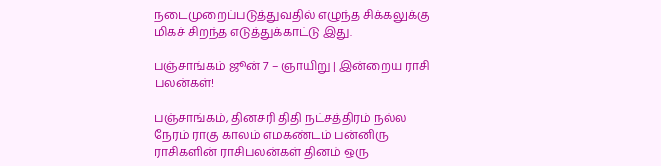நடைமுறைப்படுத்துவதில் எழுந்த சிக்கலுக்கு மிகச் சிறந்த எடுத்துக்காட்டு இது.

பஞ்சாங்கம் ஜூன் 7 – ஞாயிறு | இன்றைய ராசி பலன்கள்!

பஞ்சாங்கம், தினசரி திதி நட்சத்திரம் நல்ல நேரம் ராகு காலம் எமகண்டம் பன்னிரு ராசிகளின் ராசிபலன்கள் தினம் ஒரு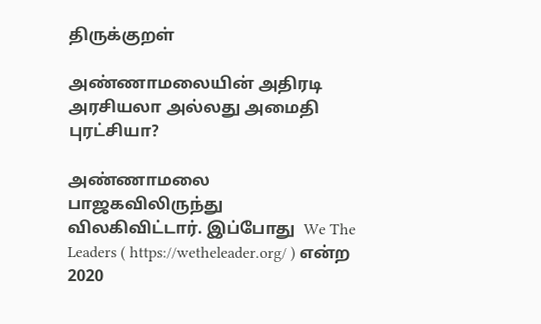திருக்குறள்

அண்ணாமலையின் அதிரடி அரசியலா அல்லது அமைதி புரட்சியா?

அண்ணாமலை பாஜகவிலிருந்து விலகிவிட்டார். இப்போது  We The Leaders ( https://wetheleader.org/ ) என்ற 2020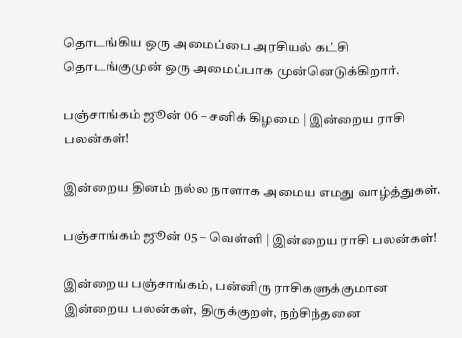தொடங்கிய ஒரு அமைப்பை அரசியல் கட்சி தொடங்குமுன் ஒரு அமைப்பாக முன்னெடுக்கிறார்.

பஞ்சாங்கம் ஜூன் 06 – சனிக் கிழமை | இன்றைய ராசி பலன்கள்!

இன்றைய தினம் நல்ல நாளாக அமைய எமது வாழ்த்துகள்.

பஞ்சாங்கம் ஜூன் 05 – வெள்ளி | இன்றைய ராசி பலன்கள்!

இன்றைய பஞ்சாங்கம், பன்னிரு ராசிகளுக்குமான இன்றைய பலன்கள், திருக்குறள், நற்சிந்தனை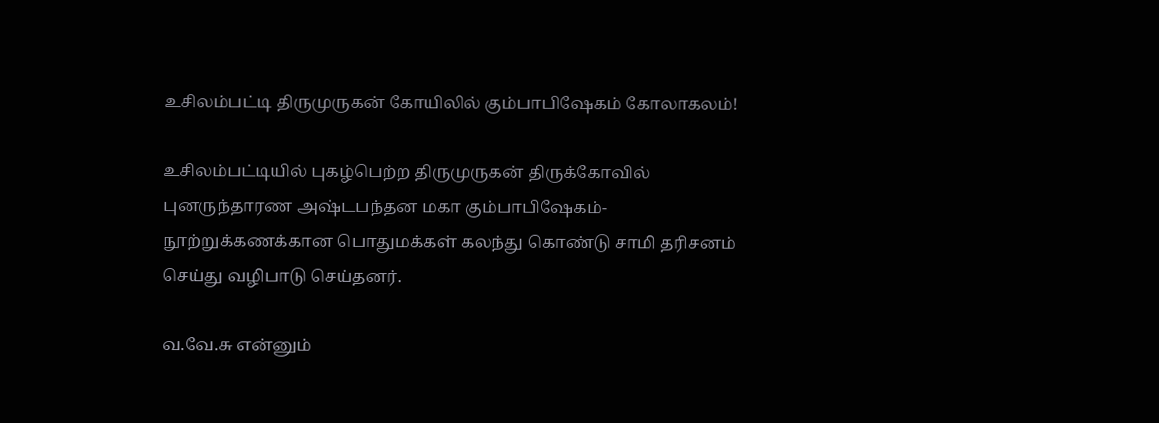உசிலம்பட்டி திருமுருகன் கோயிலில் கும்பாபிஷேகம் கோலாகலம்!

உசிலம்பட்டியில் புகழ்பெற்ற திருமுருகன் திருக்கோவில் புனருந்தாரண அஷ்டபந்தன மகா கும்பாபிஷேகம்-நூற்றுக்கணக்கான பொதுமக்கள் கலந்து கொண்டு சாமி தரிசனம் செய்து வழிபாடு செய்தனர்.

வ.வே.சு என்னும்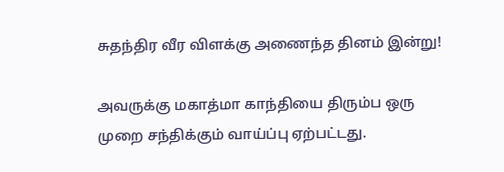சுதந்திர வீர விளக்கு அணைந்த தினம் இன்று!

அவருக்கு மகாத்மா காந்தியை திரும்ப ஒரு முறை சந்திக்கும் வாய்ப்பு ஏற்பட்டது.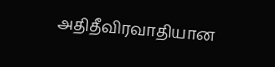அதிதீவிரவாதியான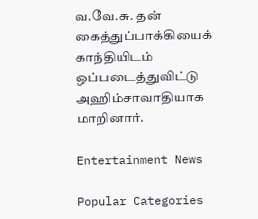வ.வே.சு. தன் கைத்துப்பாக்கியைக் காந்தியிடம் ஒப்படைத்துவிட்டு அஹிம்சாவாதியாக மாறினார்.

Entertainment News

Popular Categories